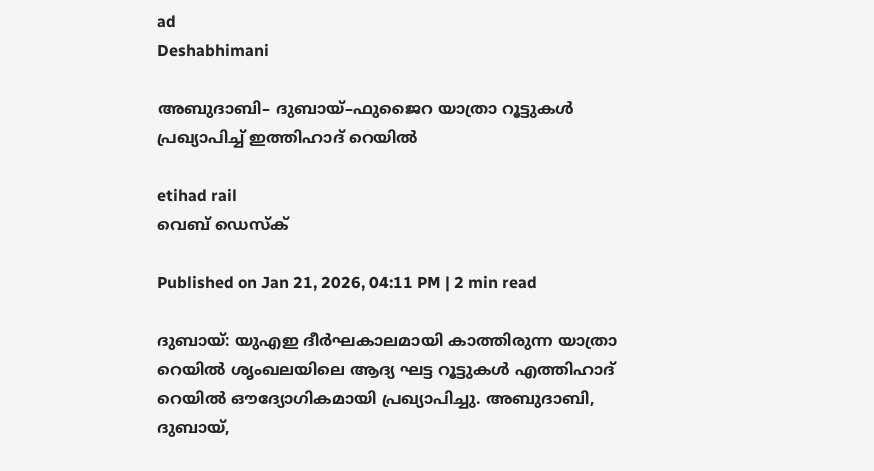ad
Deshabhimani

അബുദാബി– ദുബായ്–ഫുജൈറ യാത്രാ റൂട്ടുകൾ പ്രഖ്യാപിച്ച് ഇത്തിഹാദ് റെയിൽ

etihad rail
വെബ് ഡെസ്ക്

Published on Jan 21, 2026, 04:11 PM | 2 min read

ദുബായ്: യുഎഇ ദീർഘകാലമായി കാത്തിരുന്ന യാത്രാ റെയിൽ ശൃംഖലയിലെ ആദ്യ ഘട്ട റൂട്ടുകൾ എത്തിഹാദ് റെയിൽ ഔദ്യോഗികമായി പ്രഖ്യാപിച്ചു. അബുദാബി, ദുബായ്,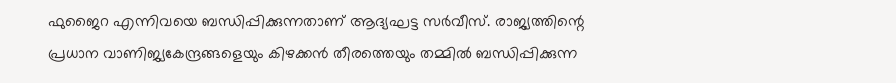ഫുജൈറ എന്നിവയെ ബന്ധിപ്പിക്കുന്നതാണ് ആദ്യഘട്ട സർവീസ്. രാജ്യത്തിന്റെ പ്രധാന വാണിജ്യകേന്ദ്രങ്ങളെയും കിഴക്കൻ തീരത്തെയും തമ്മിൽ ബന്ധിപ്പിക്കുന്ന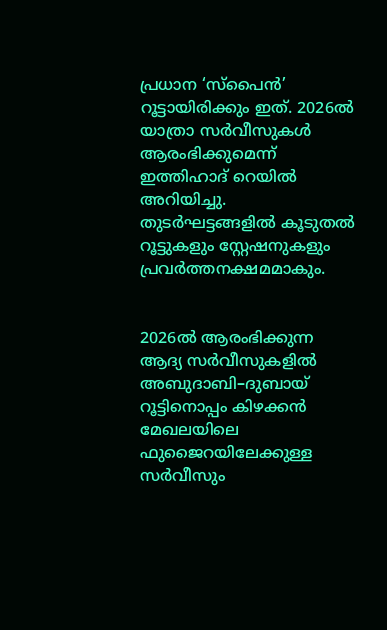പ്രധാന ‘സ്പൈൻ’ റൂട്ടായിരിക്കും ഇത്. 2026ൽ യാത്രാ സർവീസുകൾ ആരംഭിക്കുമെന്ന് ഇത്തിഹാദ് റെയിൽ അറിയിച്ചു. തുടർഘട്ടങ്ങളിൽ കൂടുതൽ റൂട്ടുകളും സ്റ്റേഷനുകളും പ്രവർത്തനക്ഷമമാകും.


2026ൽ ആരംഭിക്കുന്ന ആദ്യ സർവീസുകളിൽ അബുദാബി–ദുബായ് റൂട്ടിനൊപ്പം കിഴക്കൻ മേഖലയിലെ ഫുജൈറയിലേക്കുള്ള സർവീസും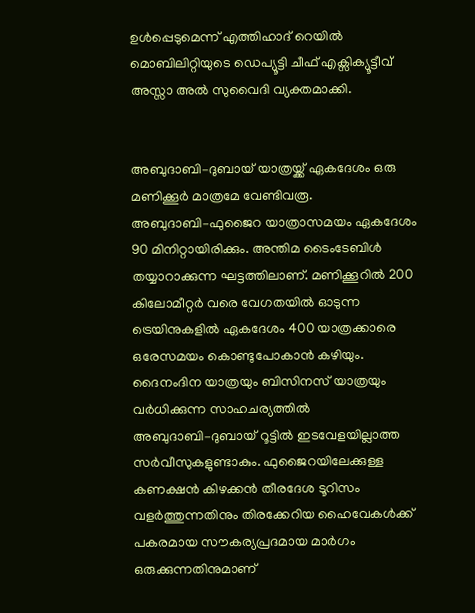ഉൾപ്പെടുമെന്ന് എത്തിഹാദ് റെയിൽ മൊബിലിറ്റിയുടെ ഡെപ്യൂട്ടി ചീഫ് എക്സിക്യൂട്ടീവ് അസ്സാ അൽ സുവൈദി വ്യക്തമാക്കി.


അബുദാബി–ദുബായ് യാത്രയ്ക്ക് ഏകദേശം ഒരു മണിക്കൂർ മാത്രമേ വേണ്ടിവരൂ. അബുദാബി–ഫുജൈറ യാത്രാസമയം ഏകദേശം 90 മിനിറ്റായിരിക്കും. അന്തിമ ടൈംടേബിൾ തയ്യാറാക്കുന്ന ഘട്ടത്തിലാണ്. മണിക്കൂറിൽ 200 കിലോമീറ്റർ വരെ വേഗതയിൽ ഓടുന്ന ട്രെയിനുകളിൽ ഏകദേശം 400 യാത്രക്കാരെ ഒരേസമയം കൊണ്ടുപോകാൻ കഴിയും. ദൈനംദിന യാത്രയും ബിസിനസ് യാത്രയും വർധിക്കുന്ന സാഹചര്യത്തിൽ അബുദാബി–ദുബായ് റൂട്ടിൽ ഇടവേളയില്ലാത്ത സർവീസുകളുണ്ടാകും. ഫുജൈറയിലേക്കുള്ള കണക്ഷൻ കിഴക്കൻ തീരദേശ ടൂറിസം വളർത്തുന്നതിനും തിരക്കേറിയ ഹൈവേകൾക്ക് പകരമായ സൗകര്യപ്രദമായ മാർഗം ഒരുക്കുന്നതിനുമാണ്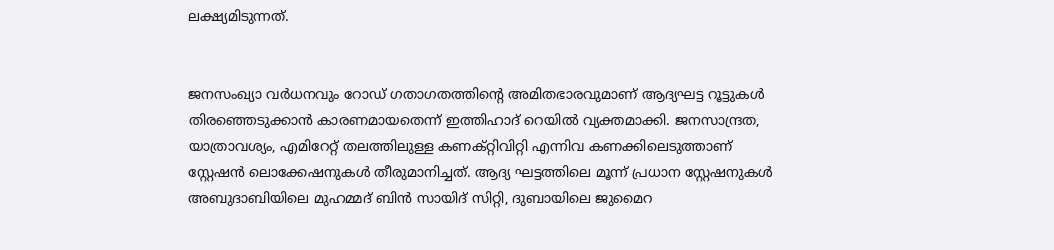ലക്ഷ്യമിടുന്നത്.


ജനസംഖ്യാ വർധനവും റോഡ് ഗതാഗതത്തിന്റെ അമിതഭാരവുമാണ് ആദ്യഘട്ട റൂട്ടുകൾ തിരഞ്ഞെടുക്കാൻ കാരണമായതെന്ന് ഇത്തിഹാദ് റെയിൽ വ്യക്തമാക്കി. ജനസാന്ദ്രത, യാത്രാവശ്യം, എമിറേറ്റ് തലത്തിലുള്ള കണക്റ്റിവിറ്റി എന്നിവ കണക്കിലെടുത്താണ് സ്റ്റേഷൻ ലൊക്കേഷനുകൾ തീരുമാനിച്ചത്. ആദ്യ ഘട്ടത്തിലെ മൂന്ന് പ്രധാന സ്റ്റേഷനുകൾ അബുദാബിയിലെ മുഹമ്മദ് ബിൻ സായിദ് സിറ്റി, ദുബായിലെ ജുമൈറ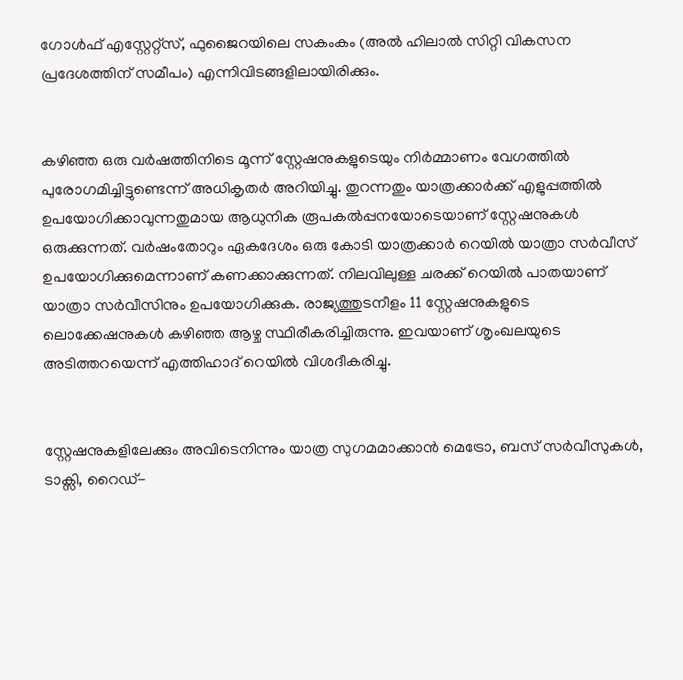ഗോൾഫ് എസ്റ്റേറ്റ്സ്, ഫുജൈറയിലെ സകംകം (അൽ ഹിലാൽ സിറ്റി വികസന പ്രദേശത്തിന് സമീപം) എന്നിവിടങ്ങളിലായിരിക്കും.


കഴിഞ്ഞ ഒരു വർഷത്തിനിടെ മൂന്ന് സ്റ്റേഷനുകളുടെയും നിർമ്മാണം വേഗത്തിൽ പുരോഗമിച്ചിട്ടുണ്ടെന്ന് അധികൃതർ അറിയിച്ചു. തുറന്നതും യാത്രക്കാർക്ക് എളുപ്പത്തിൽ ഉപയോഗിക്കാവുന്നതുമായ ആധുനിക രൂപകൽപ്പനയോടെയാണ് സ്റ്റേഷനുകൾ ഒരുക്കുന്നത്. വർഷംതോറും ഏകദേശം ഒരു കോടി യാത്രക്കാർ റെയിൽ യാത്രാ സർവീസ് ഉപയോഗിക്കുമെന്നാണ് കണക്കാക്കുന്നത്. നിലവിലുള്ള ചരക്ക് റെയിൽ പാതയാണ് യാത്രാ സർവീസിനും ഉപയോഗിക്കുക. രാജ്യത്തുടനീളം 11 സ്റ്റേഷനുകളുടെ ലൊക്കേഷനുകൾ കഴിഞ്ഞ ആഴ്ച സ്ഥിരീകരിച്ചിരുന്നു. ഇവയാണ് ശൃംഖലയുടെ അടിത്തറയെന്ന് എത്തിഹാദ് റെയിൽ വിശദീകരിച്ചു.


സ്റ്റേഷനുകളിലേക്കും അവിടെനിന്നും യാത്ര സുഗമമാക്കാൻ മെട്രോ, ബസ് സർവീസുകൾ, ടാക്സി, റൈഡ്-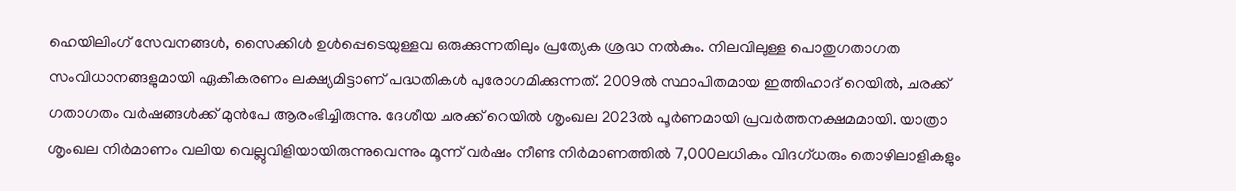ഹെയിലിംഗ് സേവനങ്ങൾ, സൈക്കിൾ ഉൾപ്പെടെയുള്ളവ ഒരുക്കുന്നതിലും പ്രത്യേക ശ്രദ്ധ നൽകും. നിലവിലുള്ള പൊതുഗതാഗത സംവിധാനങ്ങളുമായി ഏകീകരണം ലക്ഷ്യമിട്ടാണ് പദ്ധതികൾ പുരോഗമിക്കുന്നത്. 2009ൽ സ്ഥാപിതമായ ഇത്തിഹാദ് റെയിൽ, ചരക്ക് ഗതാഗതം വർഷങ്ങൾക്ക് മുൻപേ ആരംഭിച്ചിരുന്നു. ദേശീയ ചരക്ക് റെയിൽ ശൃംഖല 2023ൽ പൂർണമായി പ്രവർത്തനക്ഷമമായി. യാത്രാ ശൃംഖല നിർമാണം വലിയ വെല്ലുവിളിയായിരുന്നുവെന്നും മൂന്ന് വർഷം നീണ്ട നിർമാണത്തിൽ 7,000ലധികം വിദഗ്ധരും തൊഴിലാളികളും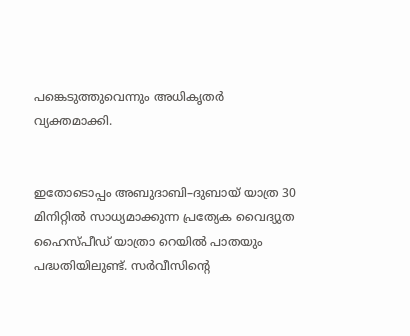പങ്കെടുത്തുവെന്നും അധികൃതർ വ്യക്തമാക്കി.


ഇതോടൊപ്പം അബുദാബി–ദുബായ് യാത്ര 30 മിനിറ്റിൽ സാധ്യമാക്കുന്ന പ്രത്യേക വൈദ്യുത ഹൈസ്പീഡ് യാത്രാ റെയിൽ പാതയും പദ്ധതിയിലുണ്ട്. സർവീസിന്റെ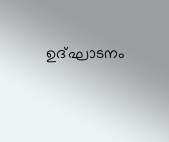ഉദ്ഘാടനം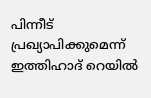പിന്നീട് പ്രഖ്യാപിക്കുമെന്ന് ഇത്തിഹാദ് റെയിൽ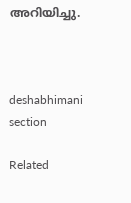അറിയിച്ചു.



deshabhimani section

Related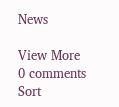News

View More
0 comments
Sort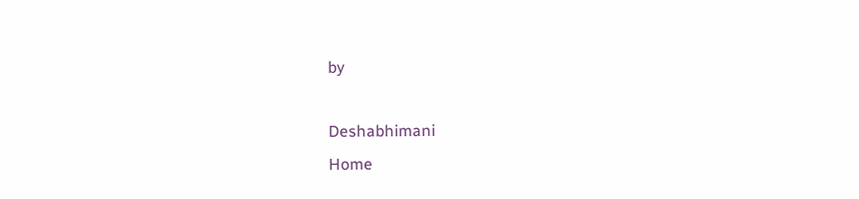by

Deshabhimani
Home